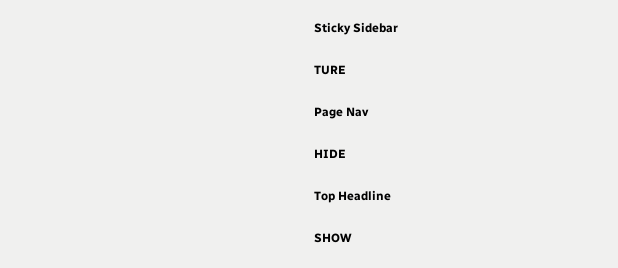Sticky Sidebar

TURE

Page Nav

HIDE

Top Headline

SHOW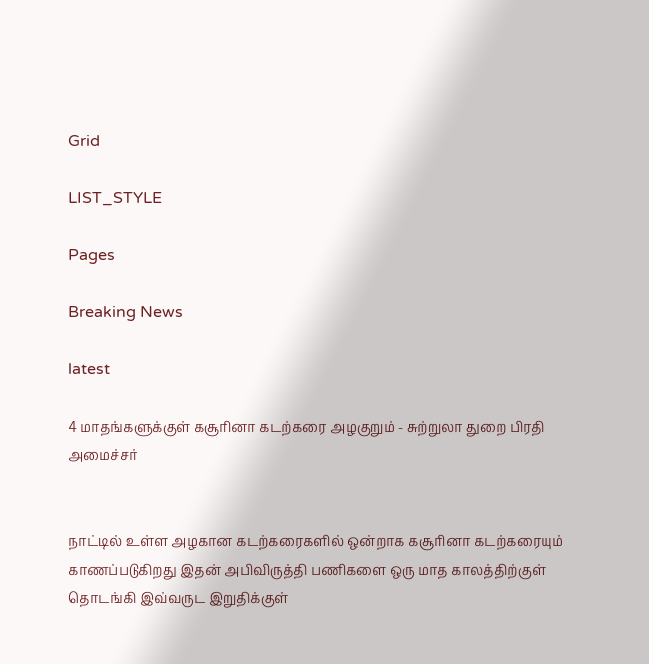Grid

LIST_STYLE

Pages

Breaking News

latest

4 மாதங்களுக்குள் கசூரினா கடற்கரை அழகுறும் - சுற்றுலா துறை பிரதி அமைச்சர்


நாட்டில் உள்ள அழகான கடற்கரைகளில் ஒன்றாக கசூரினா கடற்கரையும் காணப்படுகிறது இதன் அபிவிருத்தி பணிகளை ஒரு மாத காலத்திற்குள் தொடங்கி இவ்வருட இறுதிக்குள்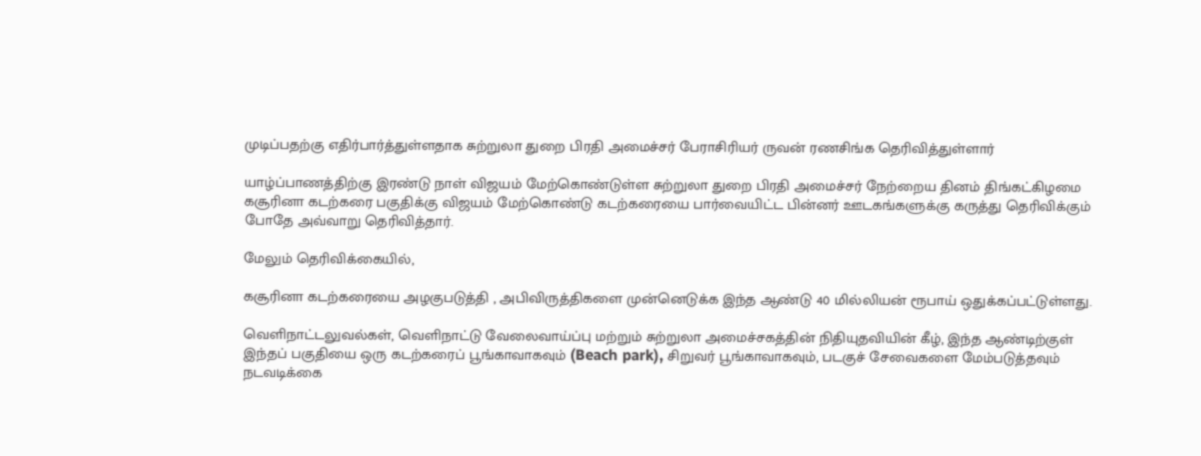முடிப்பதற்கு எதிர்பார்த்துள்ளதாக சுற்றுலா துறை பிரதி அமைச்சர் பேராசிரியர் ருவன் ரணசிங்க தெரிவித்துள்ளார்

யாழ்ப்பாணத்திற்கு இரண்டு நாள் விஜயம் மேற்கொண்டுள்ள சுற்றுலா துறை பிரதி அமைச்சர் நேற்றைய தினம் திங்கட்கிழமை கசூரினா கடற்கரை பகுதிக்கு விஜயம் மேற்கொண்டு கடற்கரையை பார்வையிட்ட பின்னர் ஊடகங்களுக்கு கருத்து தெரிவிக்கும் போதே அவ்வாறு தெரிவித்தார்.

மேலும் தெரிவிக்கையில்,

கசூரினா கடற்கரையை அழகுபடுத்தி , அபிவிருத்திகளை முன்னெடுக்க இந்த ஆண்டு 40 மில்லியன் ரூபாய் ஒதுக்கப்பட்டுள்ளது.

வெளிநாட்டலுவல்கள், வெளிநாட்டு வேலைவாய்ப்பு மற்றும் சுற்றுலா அமைச்சகத்தின் நிதியுதவியின் கீழ், இந்த ஆண்டிற்குள் இந்தப் பகுதியை ஒரு கடற்கரைப் பூங்காவாகவும் (Beach park), சிறுவர் பூங்காவாகவும், படகுச் சேவைகளை மேம்படுத்தவும் நடவடிக்கை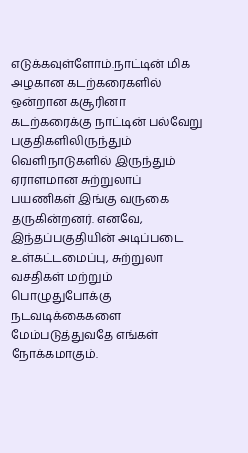எடுக்கவுள்ளோம்.நாட்டின் மிக அழகான கடற்கரைகளில் ஒன்றான கசூரினா கடற்கரைக்கு நாட்டின் பல்வேறு பகுதிகளிலிருந்தும் வெளிநாடுகளில் இருந்தும் ஏராளமான சுற்றுலாப் பயணிகள் இங்கு வருகை தருகின்றனர். எனவே, இந்தப்பகுதியின் அடிப்படை உள்கட்டமைப்பு, சுற்றுலா வசதிகள் மற்றும் பொழுதுபோக்கு நடவடிக்கைகளை மேம்படுத்துவதே எங்கள் நோக்கமாகும்.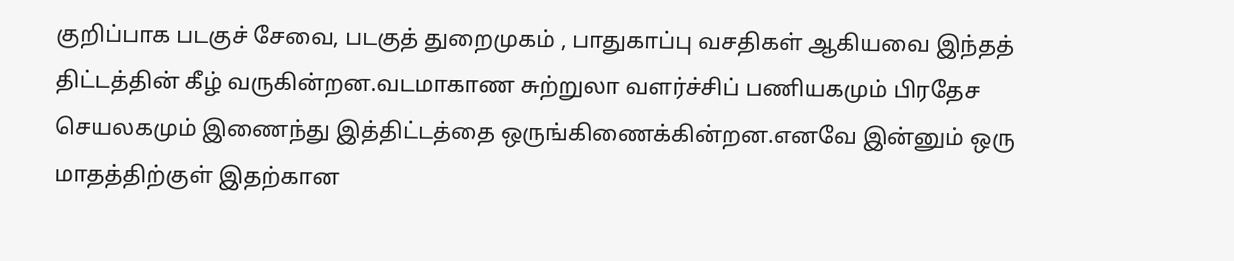குறிப்பாக படகுச் சேவை, படகுத் துறைமுகம் , பாதுகாப்பு வசதிகள் ஆகியவை இந்தத் திட்டத்தின் கீழ் வருகின்றன.வடமாகாண சுற்றுலா வளர்ச்சிப் பணியகமும் பிரதேச செயலகமும் இணைந்து இத்திட்டத்தை ஒருங்கிணைக்கின்றன.எனவே இன்னும் ஒரு மாதத்திற்குள் இதற்கான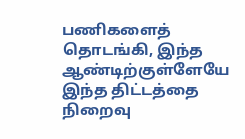பணிகளைத் தொடங்கி, இந்த ஆண்டிற்குள்ளேயே இந்த திட்டத்தை நிறைவு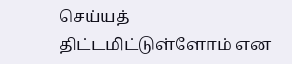செய்யத் திட்டமிட்டுள்ளோம் என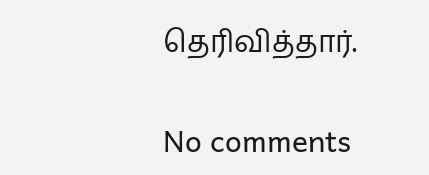தெரிவித்தார்.

No comments